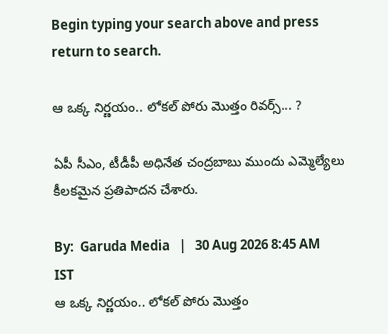Begin typing your search above and press return to search.

ఆ ఒక్క నిర్ణ‌యం.. లోక‌ల్ పోరు మొత్తం రివ‌ర్స్‌... ?

ఏపీ సీఎం, టీడీపీ అధినేత చంద్ర‌బాబు ముందు ఎమ్మెల్యేలు కీల‌క‌మైన ప్ర‌తిపాద‌న చేశారు.

By:  Garuda Media   |   30 Aug 2026 8:45 AM IST
ఆ ఒక్క నిర్ణ‌యం.. లోక‌ల్ పోరు మొత్తం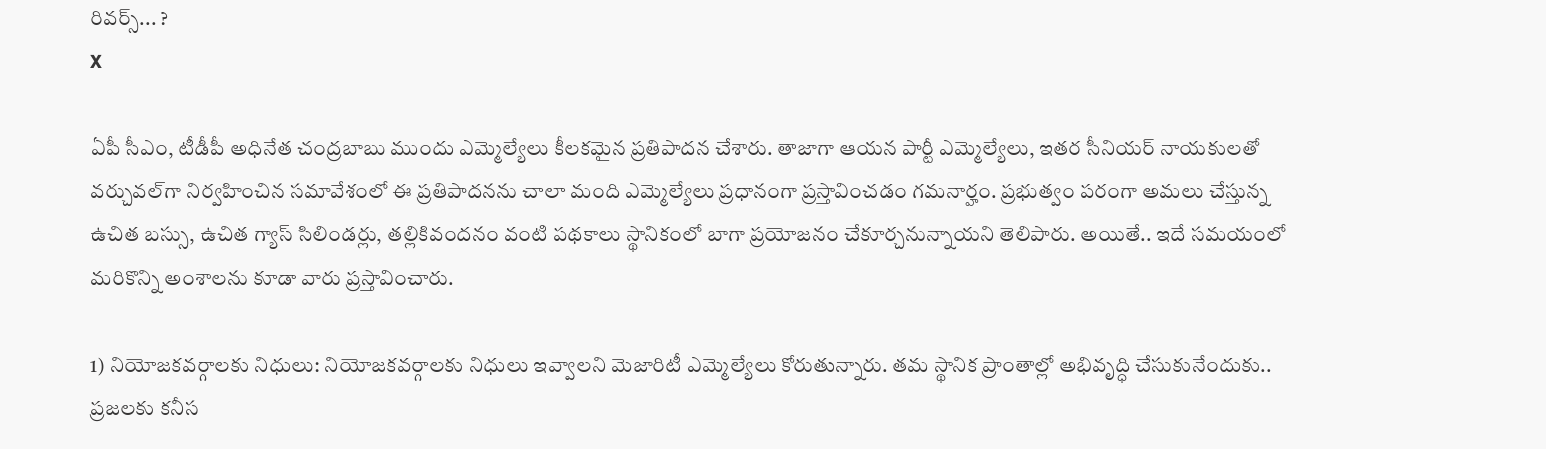రివ‌ర్స్‌... ?
X

ఏపీ సీఎం, టీడీపీ అధినేత చంద్ర‌బాబు ముందు ఎమ్మెల్యేలు కీల‌క‌మైన ప్ర‌తిపాద‌న చేశారు. తాజాగా ఆయ‌న పార్టీ ఎమ్మెల్యేలు, ఇత‌ర సీనియ‌ర్ నాయకుల‌తో వ‌ర్చువ‌ల్‌గా నిర్వ‌హించిన స‌మావేశంలో ఈ ప్ర‌తిపాద‌న‌ను చాలా మంది ఎమ్మెల్యేలు ప్ర‌ధానంగా ప్ర‌స్తావించ‌డం గ‌మ‌నార్హం. ప్ర‌భుత్వం ప‌రంగా అమ‌లు చేస్తున్న ఉచిత బ‌స్సు, ఉచిత గ్యాస్ సిలిండ‌ర్లు, త‌ల్లికివంద‌నం వంటి ప‌థ‌కాలు స్థానికంలో బాగా ప్ర‌యోజ‌నం చేకూర్చ‌నున్నాయ‌ని తెలిపారు. అయితే.. ఇదే స‌మ‌యంలో మ‌రికొన్ని అంశాల‌ను కూడా వారు ప్ర‌స్తావించారు.

1) నియోజ‌క‌వ‌ర్గాల‌కు నిధులు: నియోజ‌క‌వ‌ర్గాల‌కు నిధులు ఇవ్వాల‌ని మెజారిటీ ఎమ్మెల్యేలు కోరుతున్నారు. త‌మ స్థానిక ప్రాంతాల్లో అభివృద్ధి చేసుకునేందుకు.. ప్ర‌జ‌ల‌కు క‌నీస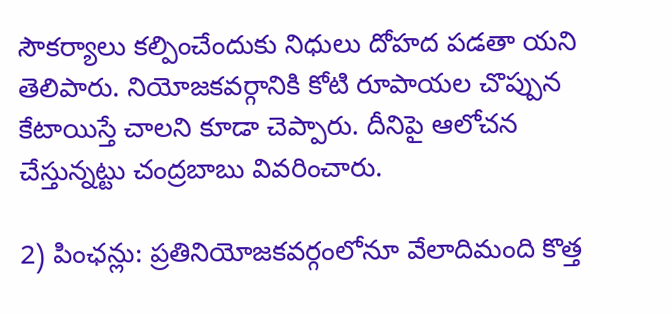సౌక‌ర్యాలు క‌ల్పించేందుకు నిధులు దోహ‌ద ప‌డ‌తా యని తెలిపారు. నియోజ‌క‌వ‌ర్గానికి కోటి రూపాయ‌ల చొప్పున కేటాయిస్తే చాల‌ని కూడా చెప్పారు. దీనిపై ఆలోచ‌న చేస్తున్న‌ట్టు చంద్ర‌బాబు వివ‌రించారు.

2) పింఛ‌న్లు: ప్ర‌తినియోజ‌క‌వ‌ర్గంలోనూ వేలాదిమంది కొత్త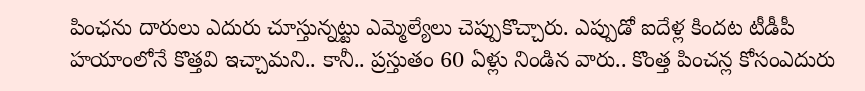పింఛ‌ను దారులు ఎదురు చూస్తున్న‌ట్టు ఎమ్మెల్యేలు చెప్పుకొచ్చారు. ఎప్పుడో ఐదేళ్ల కింద‌ట టీడీపీ హ‌యాంలోనే కొత్త‌వి ఇచ్చామ‌ని.. కానీ.. ప్ర‌స్తుతం 60 ఏళ్లు నిండిన వారు.. కొంత్త పించ‌న్ల కోసంఎదురు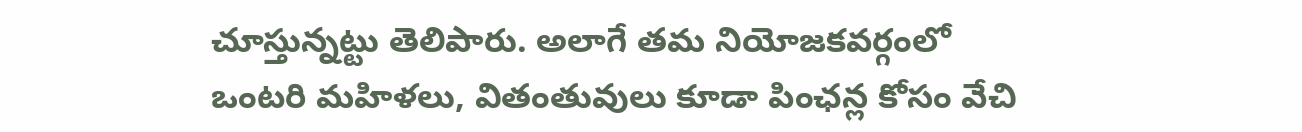చూస్తున్న‌ట్టు తెలిపారు. అలాగే త‌మ నియోజ‌క‌వ‌ర్గంలో ఒంట‌రి మ‌హిళ‌లు, వితంతువులు కూడా పింఛ‌న్ల కోసం వేచి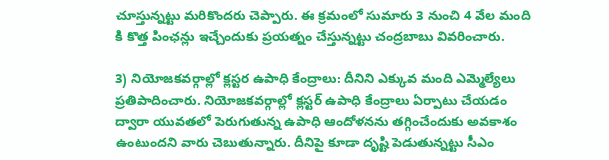చూస్తున్న‌ట్టు మ‌రికొంద‌రు చెప్పారు. ఈ క్ర‌మంలో సుమారు 3 నుంచి 4 వేల మంది కి కొత్త పింఛ‌న్లు ఇచ్చేందుకు ప్ర‌య‌త్నం చేస్తున్న‌ట్టు చంద్ర‌బాబు వివ‌రించారు.

3) నియోజ‌క‌వ‌ర్గాల్లో క్ల‌స్ట‌ర ఉపాధి కేంద్రాలు: దీనిని ఎక్కువ మంది ఎమ్మెల్యేలు ప్ర‌తిపాదించారు. నియోజ‌క‌వ‌ర్గాల్లో క్ల‌స్ట‌ర్ ఉపాధి కేంద్రాలు ఏర్పాటు చేయ‌డం ద్వారా యువ‌త‌లో పెరుగుతున్న ఉపాధి ఆందోళ‌న‌ను త‌గ్గించేందుకు అవ‌కాశం ఉంటుంద‌ని వారు చెబుతున్నారు. దీనిపై కూడా దృష్టి పెడుతున్న‌ట్టు సీఎం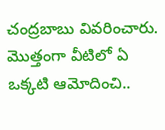చంద్ర‌బాబు వివ‌రించారు. మొత్తంగా వీటిలో ఏ ఒక్క‌టి ఆమోదించి..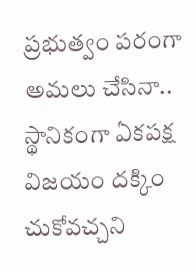ప్ర‌భుత్వం ప‌రంగా అమ‌లు చేసినా.. స్థానికంగా ఏక‌ప‌క్ష విజ‌యం ద‌క్కిం చుకోవ‌చ్చ‌ని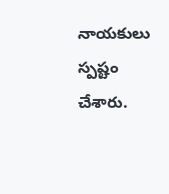నాయకులు స్ప‌ష్టం చేశారు.